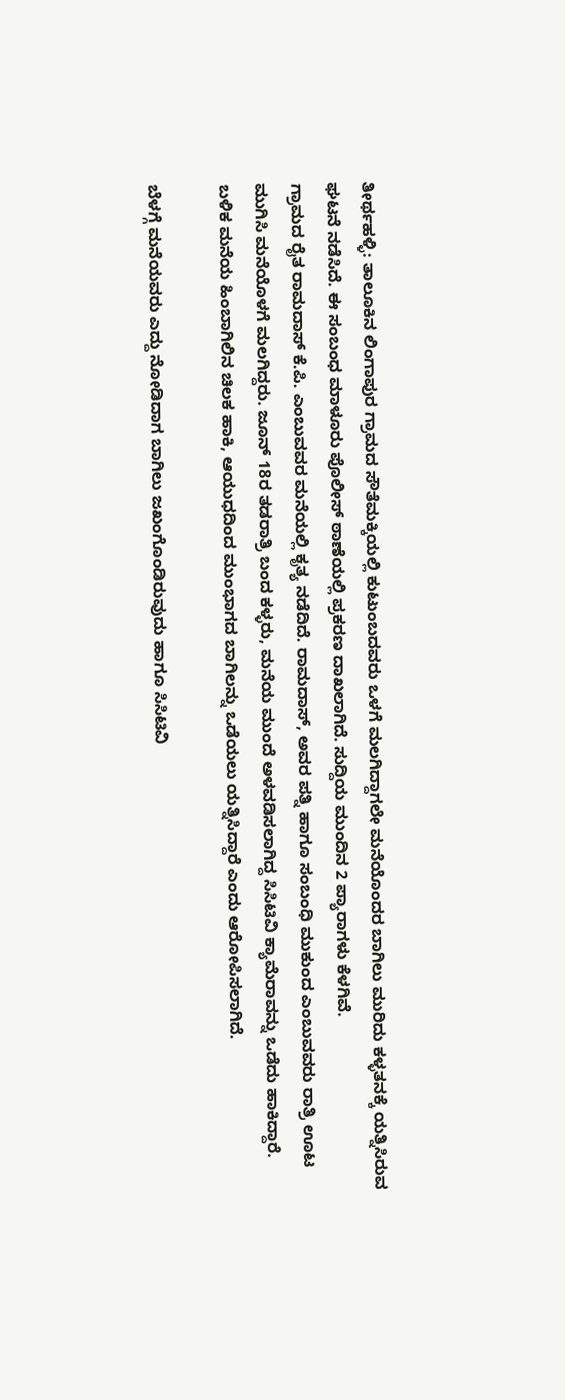ತೀರ್ಥಹಳ್ಳಿ: ತಾಲೂಕಿನ ಲಿಂಗಾಪುರ ಗ್ರಾಮದ ಸೌತೆಮಕ್ಕಿಯಲ್ಲಿ ಕುಟುಂಬದವರು ಒಳಗೆ ಮಲಗಿದ್ದಾಗಲೇ ಮನೆಯೊಂದರ ಬಾಗಿಲು ಮುರಿದು ಕಳ್ಳತನಕ್ಕೆ ಯತ್ನಿಸಿರುವ ಘಟನೆ ನಡೆಸಿದೆ. ಈ ಸಂಬಂಧ ಮಾಳೂರು ಪೊಲೀಸ್ ಠಾಣೆಯಲ್ಲಿ ಪ್ರಕರಣ ದಾಖಲಾಗಿದೆ. ಸುದ್ದಿಯ ಮುಂದಿನ 2 ಪ್ಯಾರಾಗಳು ಕೆಳಗಿವೆ.
ಗ್ರಾಮದ ರೈತ ರಾಮದಾಸ್ ಕೆ.ಪಿ. ಎಂಬುವವರ ಮನೆಯಲ್ಲಿ ಕೃತ್ಯ ನಡೆದಿದೆ. ರಾಮದಾಸ್, ಅವರ ಪತ್ನಿ ಹಾಗೂ ಸಂಬಂಧಿ ಮುಕುಂದ ಎಂಬುವವರು ರಾತ್ರಿ ಊಟ ಮುಗಿಸಿ ಮನೆಯೊಳಗೆ ಮಲಗಿದ್ದರು. ಜೂನ್ 18ರ ತಡರಾತ್ರಿ ಬಂದ ಕಳ್ಳರು, ಮನೆಯ ಮುಂದೆ ಅಳವಡಿಸಲಾಗಿದ್ದ ಸಿಸಿಟಿವಿ ಕ್ಯಾಮೆರಾವನ್ನು ಒಡೆದು ಹಾಕಿದ್ದಾರೆ. ಬಳಿಕ ಮನೆಯ ಹಿಂಬಾಗಿಲಿನ ಚಿಲಕ ಹಾಕಿ, ಆಯುಧದಿಂದ ಮುಂಭಾಗದ ಬಾಗಿಲನ್ನು ಒಡೆಯಲು ಯತ್ನಿಸಿದ್ದಾರೆ ಎಂದು ಆರೋಪಿಸಲಾಗಿದೆ.

ಬೆಳಗ್ಗೆ ಮನೆಯವರು ಎದ್ದು ನೋಡಿದಾಗ ಬಾಗಿಲು ಜಖಂಗೊಂಡಿರುವುದು ಹಾಗೂ ಸಿಸಿಟಿವಿ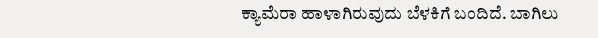ಕ್ಯಾಮೆರಾ ಹಾಳಾಗಿರುವುದು ಬೆಳಕಿಗೆ ಬಂದಿದೆ. ಬಾಗಿಲು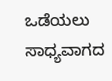ಒಡೆಯಲು ಸಾಧ್ಯವಾಗದ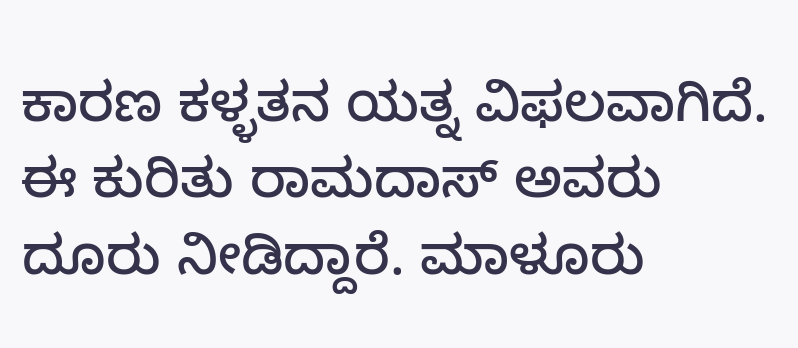ಕಾರಣ ಕಳ್ಳತನ ಯತ್ನ ವಿಫಲವಾಗಿದೆ. ಈ ಕುರಿತು ರಾಮದಾಸ್ ಅವರು ದೂರು ನೀಡಿದ್ದಾರೆ. ಮಾಳೂರು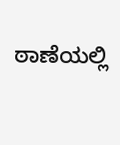ಠಾಣೆಯಲ್ಲಿ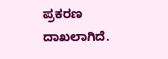ಪ್ರಕರಣ ದಾಖಲಾಗಿದೆ.